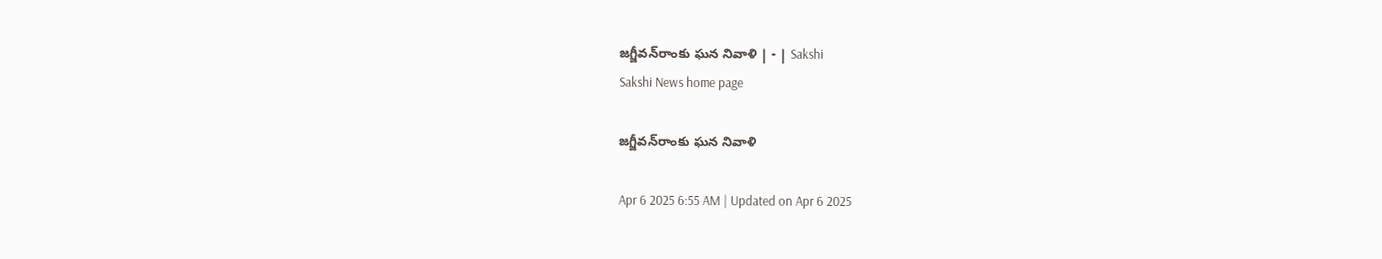జగ్జీవన్‌రాంకు ఘన నివాళి | - | Sakshi
Sakshi News home page

జగ్జీవన్‌రాంకు ఘన నివాళి

Apr 6 2025 6:55 AM | Updated on Apr 6 2025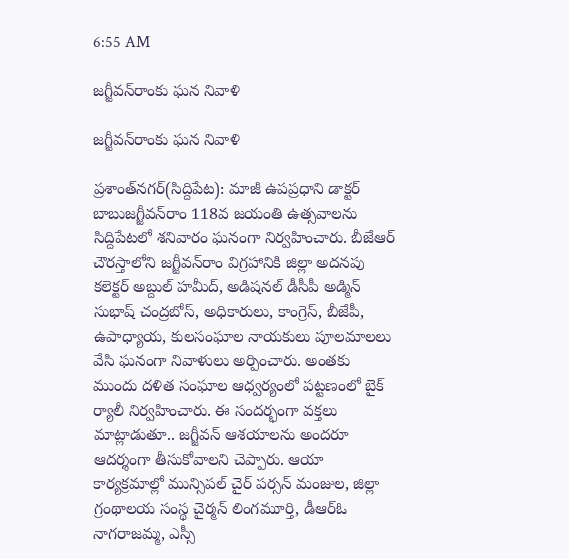6:55 AM

జగ్జీవన్‌రాంకు ఘన నివాళి

జగ్జీవన్‌రాంకు ఘన నివాళి

ప్రశాంత్‌నగర్‌(సిద్దిపేట): మాజీ ఉపప్రధాని డాక్టర్‌ బాబుజగ్జీవన్‌రాం 118వ జయంతి ఉత్సవాలను సిద్దిపేటలో శనివారం ఘనంగా నిర్వహించారు. బీజేఆర్‌ చౌరస్తాలోని జగ్జీవన్‌రాం విగ్రహానికి జిల్లా అదనపు కలెక్టర్‌ అబ్దుల్‌ హమీద్‌, అడిషనల్‌ డీసీపీ అడ్మిన్‌ సుభాష్‌ చంద్రబోస్‌, అధికారులు, కాంగ్రెస్‌, బీజేపీ, ఉపాధ్యాయ, కులసంఘాల నాయకులు పూలమాలలు వేసి ఘనంగా నివాళులు అర్పించారు. అంతకు ముందు దళిత సంఘాల ఆధ్వర్యంలో పట్టణంలో బైక్‌ ర్యాలీ నిర్వహించారు. ఈ సందర్భంగా వక్తలు మాట్లాడుతూ.. జగ్జీవన్‌ ఆశయాలను అందరూ ఆదర్శంగా తీసుకోవాలని చెప్పారు. ఆయా కార్యక్రమాల్లో మున్సిపల్‌ చైర్‌ పర్సన్‌ మంజుల, జిల్లా గ్రంథాలయ సంస్థ చైర్మన్‌ లింగమూర్తి, డీఆర్‌ఓ నాగరాజమ్మ, ఎస్సీ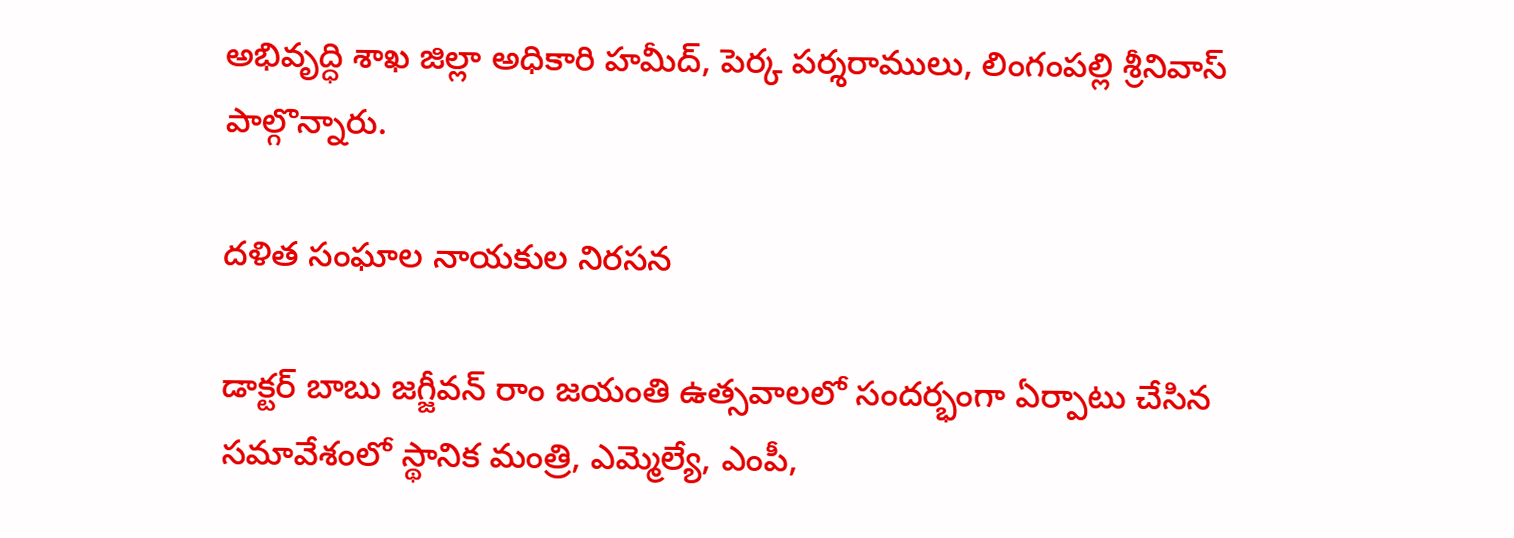అభివృద్ధి శాఖ జిల్లా అధికారి హమీద్‌, పెర్క పర్శరాములు, లింగంపల్లి శ్రీనివాస్‌ పాల్గొన్నారు.

దళిత సంఘాల నాయకుల నిరసన

డాక్టర్‌ బాబు జగ్జీవన్‌ రాం జయంతి ఉత్సవాలలో సందర్భంగా ఏర్పాటు చేసిన సమావేశంలో స్థానిక మంత్రి, ఎమ్మెల్యే, ఎంపీ,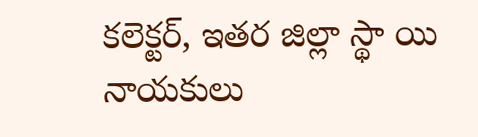కలెక్టర్‌, ఇతర జిల్లా స్థా యి నాయకులు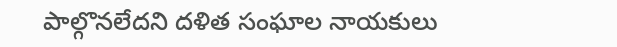పాల్గొనలేదని దళిత సంఘాల నాయకులు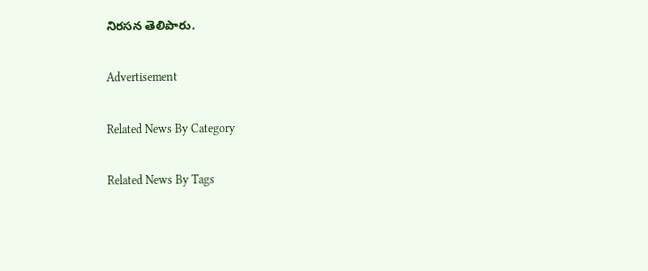నిరసన తెలిపారు.

Advertisement

Related News By Category

Related News By Tags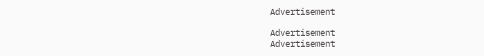Advertisement

Advertisement
Advertisement